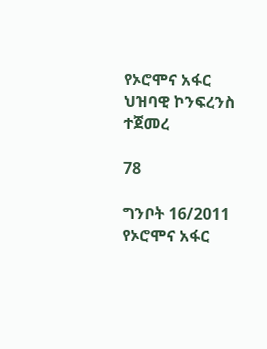የኦሮሞና አፋር ህዝባዊ ኮንፍረንስ ተጀመረ

78

ግንቦት 16/2011 የኦሮሞና አፋር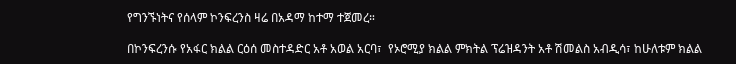የግንኙነትና የሰላም ኮንፍረንስ ዛሬ በአዳማ ከተማ ተጀመረ።

በኮንፍረንሱ የአፋር ክልል ርዕሰ መስተዳድር አቶ አወል አርባ፣  የኦሮሚያ ክልል ምክትል ፕሬዝዳንት አቶ ሽመልስ አብዲሳ፣ ከሁለቱም ክልል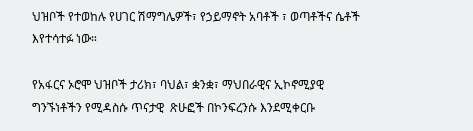ህዝቦች የተወከሉ የሀገር ሽማግሌዎች፣ የኃይማኖት አባቶች ፣ ወጣቶችና ሴቶች እየተሳተፉ ነው።

የአፋርና ኦሮሞ ህዝቦች ታሪክ፣ ባህል፣ ቋንቋ፣ ማህበራዊና ኢኮኖሚያዊ ግንኙነቶችን የሚዳስሱ ጥናታዊ  ጽሁፎች በኮንፍረንሱ እንደሚቀርቡ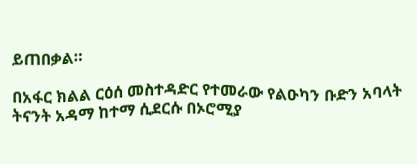ይጠበቃል።

በአፋር ክልል ርዕሰ መስተዳድር የተመራው የልዑካን ቡድን አባላት ትናንት አዳማ ከተማ ሲደርሱ በኦሮሚያ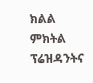ክልል ምክትል ፕሬዝዳንትና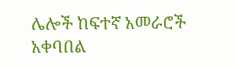ሌሎች ከፍተኛ አመራሮች አቀባበል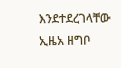እንደተደረገላቸው ኢዜአ ዘግቦ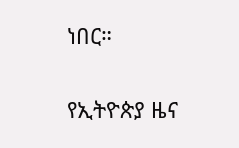ነበር።

የኢትዮጵያ ዜና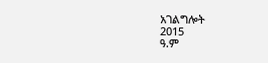አገልግሎት
2015
ዓ.ም